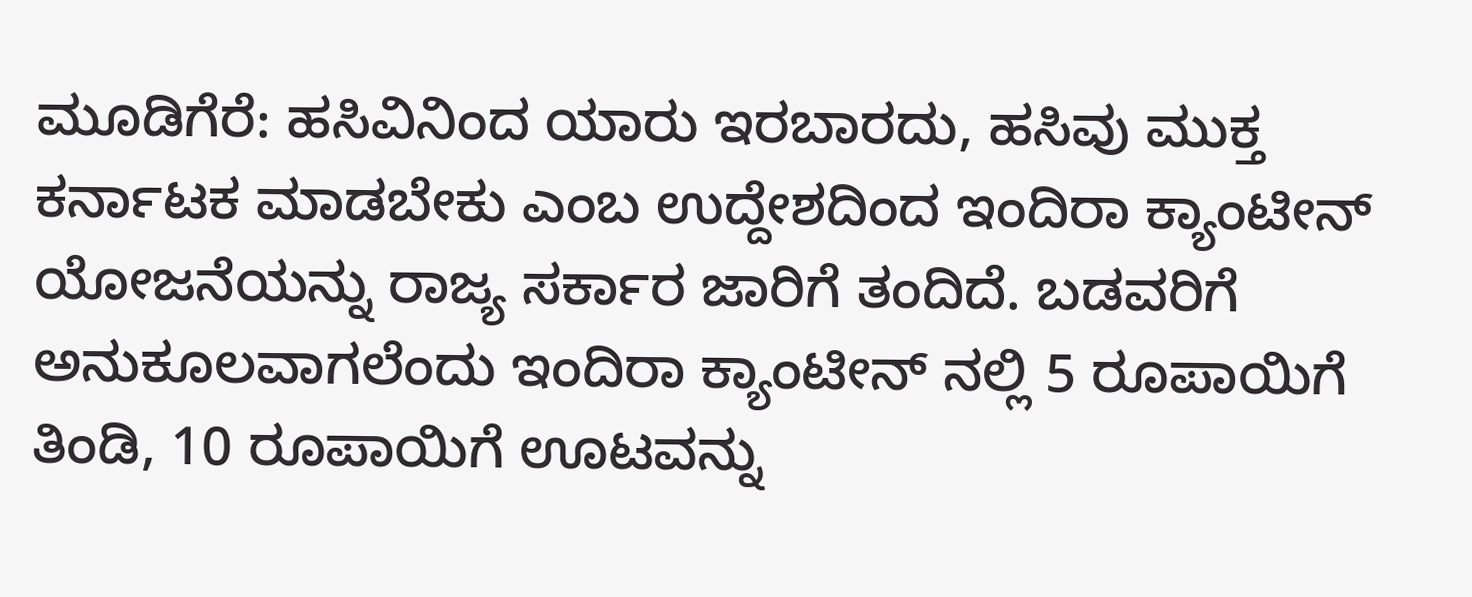ಮೂಡಿಗೆರೆ: ಹಸಿವಿನಿಂದ ಯಾರು ಇರಬಾರದು, ಹಸಿವು ಮುಕ್ತ ಕರ್ನಾಟಕ ಮಾಡಬೇಕು ಎಂಬ ಉದ್ದೇಶದಿಂದ ಇಂದಿರಾ ಕ್ಯಾಂಟೀನ್ ಯೋಜನೆಯನ್ನು ರಾಜ್ಯ ಸರ್ಕಾರ ಜಾರಿಗೆ ತಂದಿದೆ. ಬಡವರಿಗೆ ಅನುಕೂಲವಾಗಲೆಂದು ಇಂದಿರಾ ಕ್ಯಾಂಟೀನ್ ನಲ್ಲಿ 5 ರೂಪಾಯಿಗೆ ತಿಂಡಿ, 10 ರೂಪಾಯಿಗೆ ಊಟವನ್ನು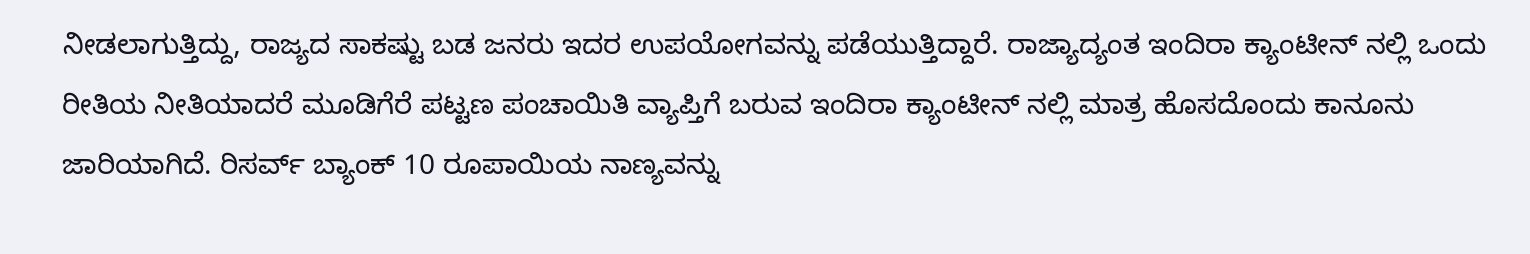ನೀಡಲಾಗುತ್ತಿದ್ದು, ರಾಜ್ಯದ ಸಾಕಷ್ಟು ಬಡ ಜನರು ಇದರ ಉಪಯೋಗವನ್ನು ಪಡೆಯುತ್ತಿದ್ದಾರೆ. ರಾಜ್ಯಾದ್ಯಂತ ಇಂದಿರಾ ಕ್ಯಾಂಟೀನ್ ನಲ್ಲಿ ಒಂದು ರೀತಿಯ ನೀತಿಯಾದರೆ ಮೂಡಿಗೆರೆ ಪಟ್ಟಣ ಪಂಚಾಯಿತಿ ವ್ಯಾಪ್ತಿಗೆ ಬರುವ ಇಂದಿರಾ ಕ್ಯಾಂಟೀನ್ ನಲ್ಲಿ ಮಾತ್ರ ಹೊಸದೊಂದು ಕಾನೂನು ಜಾರಿಯಾಗಿದೆ. ರಿಸರ್ವ್ ಬ್ಯಾಂಕ್ 10 ರೂಪಾಯಿಯ ನಾಣ್ಯವನ್ನು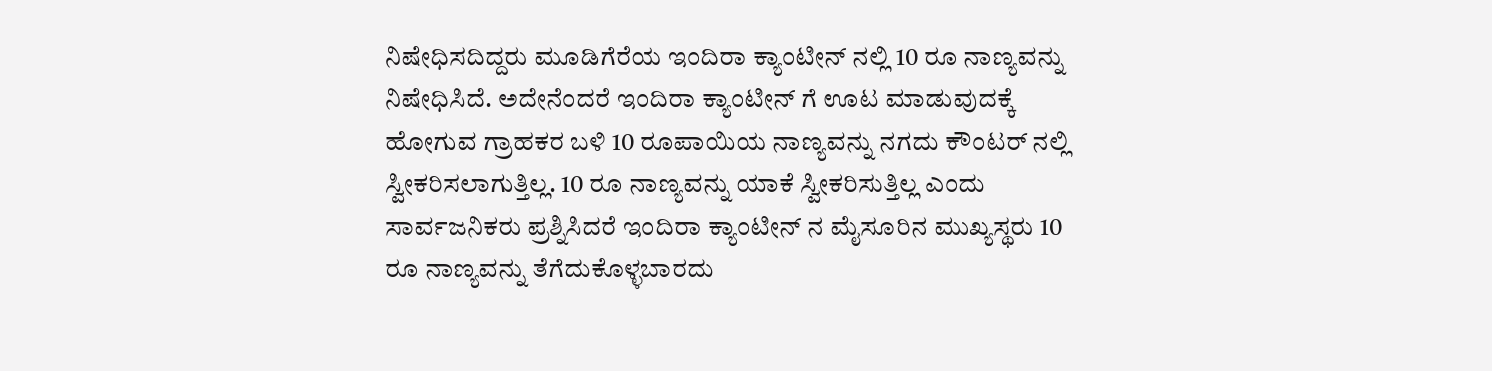ನಿಷೇಧಿಸದಿದ್ದರು ಮೂಡಿಗೆರೆಯ ಇಂದಿರಾ ಕ್ಯಾಂಟೀನ್ ನಲ್ಲಿ 10 ರೂ ನಾಣ್ಯವನ್ನು ನಿಷೇಧಿಸಿದೆ. ಅದೇನೆಂದರೆ ಇಂದಿರಾ ಕ್ಯಾಂಟೀನ್ ಗೆ ಊಟ ಮಾಡುವುದಕ್ಕೆ ಹೋಗುವ ಗ್ರಾಹಕರ ಬಳಿ 10 ರೂಪಾಯಿಯ ನಾಣ್ಯವನ್ನು ನಗದು ಕೌಂಟರ್ ನಲ್ಲಿ ಸ್ವೀಕರಿಸಲಾಗುತ್ತಿಲ್ಲ. 10 ರೂ ನಾಣ್ಯವನ್ನು ಯಾಕೆ ಸ್ವೀಕರಿಸುತ್ತಿಲ್ಲ ಎಂದು ಸಾರ್ವಜನಿಕರು ಪ್ರಶ್ನಿಸಿದರೆ ಇಂದಿರಾ ಕ್ಯಾಂಟೀನ್ ನ ಮೈಸೂರಿನ ಮುಖ್ಯಸ್ಥರು 10 ರೂ ನಾಣ್ಯವನ್ನು ತೆಗೆದುಕೊಳ್ಳಬಾರದು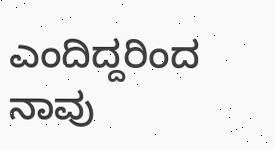ಎಂದಿದ್ದರಿಂದ ನಾವು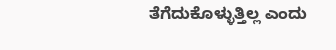ತೆಗೆದುಕೊಳ್ಳುತ್ತಿಲ್ಲ ಎಂದು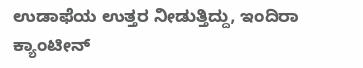ಉಡಾಫೆಯ ಉತ್ತರ ನೀಡುತ್ತಿದ್ದು, ಇಂದಿರಾ ಕ್ಯಾಂಟೀನ್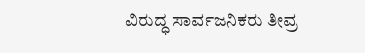ವಿರುದ್ಧ ಸಾರ್ವಜನಿಕರು ತೀವ್ರ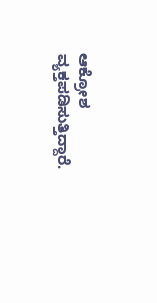ಆಕ್ರೋಶ ವ್ಯಕ್ತಪಡಿಸುತ್ತಿದ್ದಾರೆ.